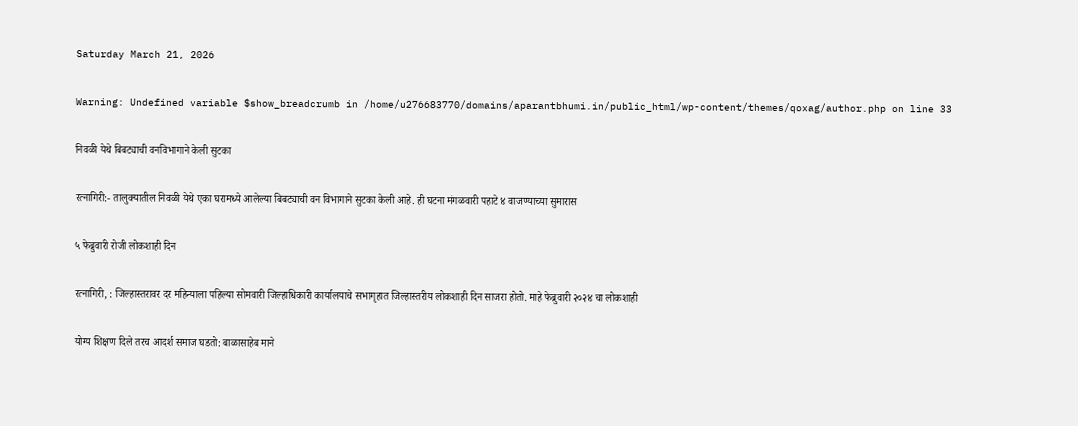Saturday March 21, 2026

Warning: Undefined variable $show_breadcrumb in /home/u276683770/domains/aparantbhumi.in/public_html/wp-content/themes/qoxag/author.php on line 33

निवळी येथे बिबट्याची वनविभागाने केली सुटका

रत्नागिरी:- तालुक्यातील निवळी येथे एका घरामध्ये आलेल्या बिबट्याची वन विभागाने सुटका केली आहे. ही घटना मंगळवारी पहाटे ४ वाजण्याच्या सुमारास

५ फेब्रुवारी रोजी लोकशाही दिन

रत्नागिरी, : जिल्हास्तरावर दर महिन्याला पहिल्या सोमवारी जिल्हाधिकारी कार्यालयाचे सभागृहात जिल्हास्तरीय लोकशाही दिन साजरा होतो. माहे फेब्रुवारी २०२४ चा लोकशाही

योग्य शिक्षण दिले तरच आदर्श समाज घडतो: बाळासाहेब माने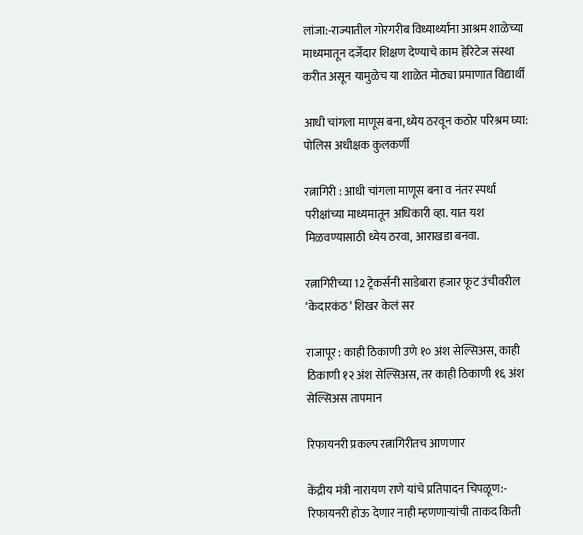लांजा:-राज्यातील गोरगरीब विध्यार्थ्यांना आश्रम शाळेच्या माध्यमातून दर्जेदार शिक्षण देण्याचे काम हेरिटेज संस्था करीत असून यामुळेच या शाळेत मोठ्या प्रमाणात विद्यार्थी

आधी चांगला माणूस बना,ध्येय ठरवून कठोर परिश्रम घ्या: पोलिस अधीक्षक कुलकर्णी

रत्नागिरी : आधी चांगला माणूस बना व नंतर स्पर्धा परीक्षांच्या माध्यमातून अधिकारी व्हा. यात यश मिळवण्यासाठी ध्येय ठरवा, आराखडा बनवा.

रत्नागिरीच्या 12 ट्रेकर्सनी साडेबारा हजार फूट उंचीवरील ‘केदारकंठ’ शिखर केलं सर

राजापूर : काही ठिकाणी उणे १० अंश सेल्सिअस, काही ठिकाणी १२ अंश सेल्सिअस, तर काही ठिकाणी १६ अंश सेल्सिअस तापमान

रिफायनरी प्रकल्प रत्नागिरीतच आणणार

केंद्रीय मंत्री नारायण राणे यांचे प्रतिपादन चिपळूण:- रिफायनरी होऊ देणार नाही म्हणणाऱ्यांची ताकद किती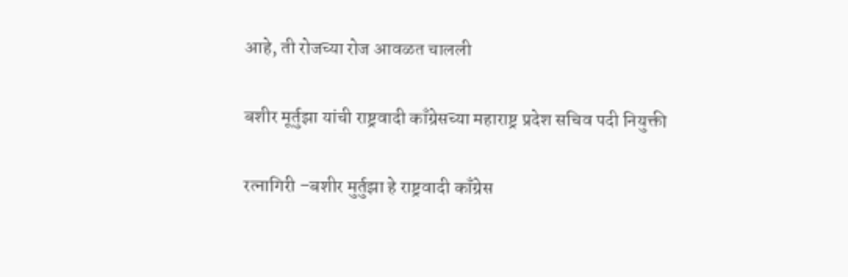आहे, ती रोजच्या रोज आवळत चालली

बशीर मूर्तुझा यांची राष्ट्रवादी काँग्रेसच्या महाराष्ट्र प्रदेश सचिव पदी नियुक्ती

रत्नागिरी –बशीर मुर्तुझा हे राष्ट्रवादी काँग्रेस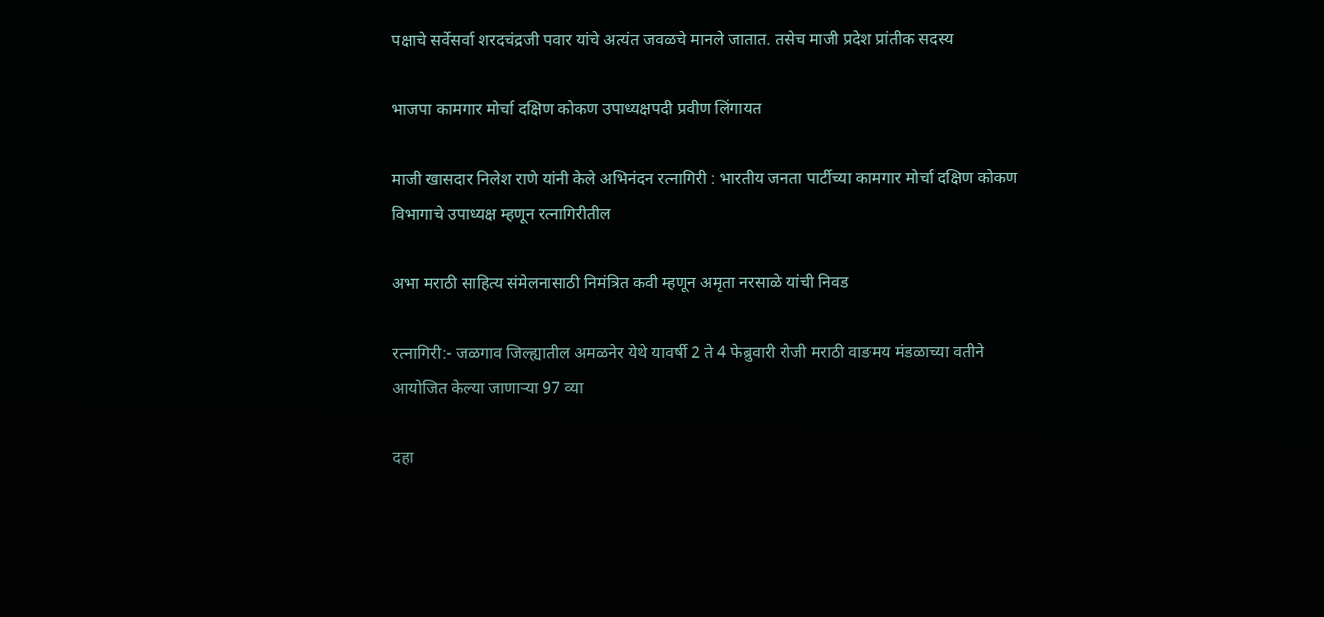पक्षाचे सर्वेसर्वा शरदचंद्रजी पवार यांचे अत्यंत जवळचे मानले जातात. तसेच माजी प्रदेश प्रांतीक सदस्य

भाजपा कामगार मोर्चा दक्षिण कोकण उपाध्यक्षपदी प्रवीण लिंगायत

माजी खासदार निलेश राणे यांनी केले अभिनंदन रत्नागिरी : भारतीय जनता पार्टीच्या कामगार मोर्चा दक्षिण कोकण विभागाचे उपाध्यक्ष म्हणून रत्नागिरीतील

अभा मराठी साहित्य संमेलनासाठी निमंत्रित कवी म्हणून अमृता नरसाळे यांची निवड

रत्नागिरी:- जळगाव जिल्ह्यातील अमळनेर येथे यावर्षी 2 ते 4 फेब्रुवारी रोजी मराठी वाङमय मंडळाच्या वतीने आयोजित केल्या जाणाऱ्या 97 व्या

दहा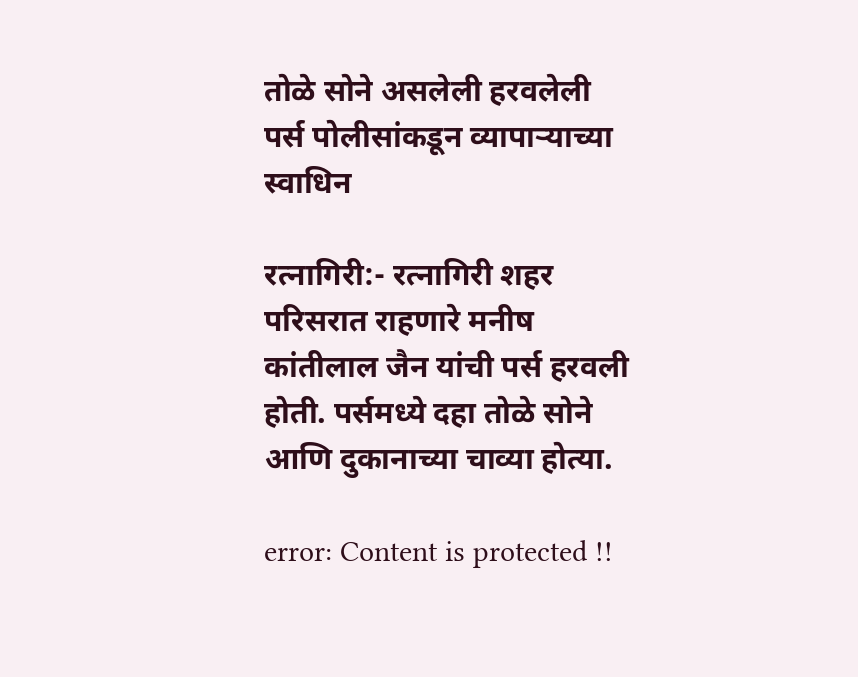तोळे सोने असलेली हरवलेली पर्स पोलीसांकडून व्यापाऱ्याच्या स्वाधिन

रत्नागिरी:- रत्नागिरी शहर परिसरात राहणारे मनीष कांतीलाल जैन यांची पर्स हरवली होती. पर्समध्ये दहा तोळे सोने आणि दुकानाच्या चाव्या होत्या.

error: Content is protected !!